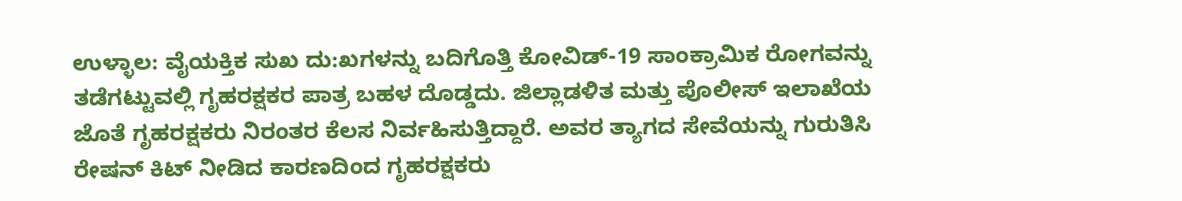ಉಳ್ಳಾಲ: ವೈಯಕ್ತಿಕ ಸುಖ ದು:ಖಗಳನ್ನು ಬದಿಗೊತ್ತಿ ಕೋವಿಡ್-19 ಸಾಂಕ್ರಾಮಿಕ ರೋಗವನ್ನು ತಡೆಗಟ್ಟುವಲ್ಲಿ ಗೃಹರಕ್ಷಕರ ಪಾತ್ರ ಬಹಳ ದೊಡ್ಡದು. ಜಿಲ್ಲಾಡಳಿತ ಮತ್ತು ಪೊಲೀಸ್ ಇಲಾಖೆಯ ಜೊತೆ ಗೃಹರಕ್ಷಕರು ನಿರಂತರ ಕೆಲಸ ನಿರ್ವಹಿಸುತ್ತಿದ್ದಾರೆ. ಅವರ ತ್ಯಾಗದ ಸೇವೆಯನ್ನು ಗುರುತಿಸಿ ರೇಷನ್ ಕಿಟ್ ನೀಡಿದ ಕಾರಣದಿಂದ ಗೃಹರಕ್ಷಕರು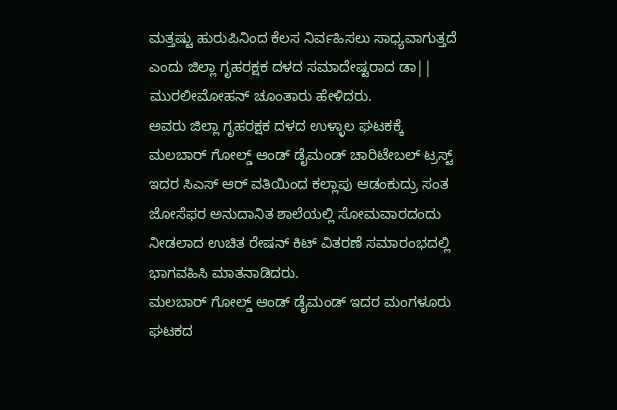ಮತ್ತಷ್ಟು ಹುರುಪಿನಿಂದ ಕೆಲಸ ನಿರ್ವಹಿಸಲು ಸಾಧ್ಯವಾಗುತ್ತದೆ ಎಂದು ಜಿಲ್ಲಾ ಗೃಹರಕ್ಷಕ ದಳದ ಸಮಾದೇಷ್ಟರಾದ ಡಾ|| ಮುರಲೀಮೋಹನ್ ಚೂಂತಾರು ಹೇಳಿದರು.
ಅವರು ಜಿಲ್ಲಾ ಗೃಹರಕ್ಷಕ ದಳದ ಉಳ್ಳಾಲ ಘಟಕಕ್ಕೆ ಮಲಬಾರ್ ಗೋಲ್ಡ್ ಆಂಡ್ ಡೈಮಂಡ್ ಚಾರಿಟೇಬಲ್ ಟ್ರಸ್ಟ್ ಇದರ ಸಿಎಸ್ ಆರ್ ವತಿಯಿಂದ ಕಲ್ಲಾಪು ಆಡಂಕುದ್ರು ಸಂತ ಜೋಸೆಫರ ಅನುದಾನಿತ ಶಾಲೆಯಲ್ಲಿ ಸೋಮವಾರದಂದು ನೀಡಲಾದ ಉಚಿತ ರೇಷನ್ ಕಿಟ್ ವಿತರಣೆ ಸಮಾರಂಭದಲ್ಲಿ ಭಾಗವಹಿಸಿ ಮಾತನಾಡಿದರು.
ಮಲಬಾರ್ ಗೋಲ್ಡ್ ಆಂಡ್ ಡೈಮಂಡ್ ಇದರ ಮಂಗಳೂರು ಘಟಕದ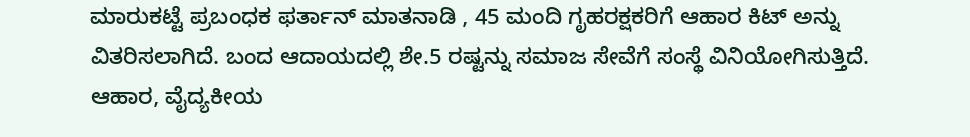ಮಾರುಕಟ್ಟೆ ಪ್ರಬಂಧಕ ಫರ್ತಾನ್ ಮಾತನಾಡಿ , 45 ಮಂದಿ ಗೃಹರಕ್ಷಕರಿಗೆ ಆಹಾರ ಕಿಟ್ ಅನ್ನು ವಿತರಿಸಲಾಗಿದೆ. ಬಂದ ಆದಾಯದಲ್ಲಿ ಶೇ.5 ರಷ್ಟನ್ನು ಸಮಾಜ ಸೇವೆಗೆ ಸಂಸ್ಥೆ ವಿನಿಯೋಗಿಸುತ್ತಿದೆ. ಆಹಾರ, ವೈದ್ಯಕೀಯ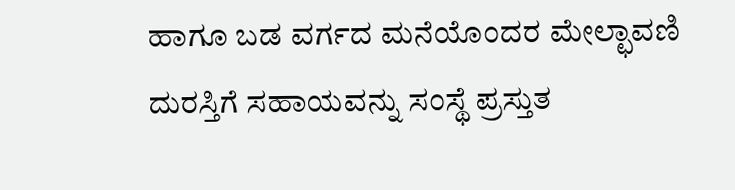ಹಾಗೂ ಬಡ ವರ್ಗದ ಮನೆಯೊಂದರ ಮೇಲ್ಛಾವಣಿ ದುರಸ್ತಿಗೆ ಸಹಾಯವನ್ನು ಸಂಸ್ಥೆ ಪ್ರಸ್ತುತ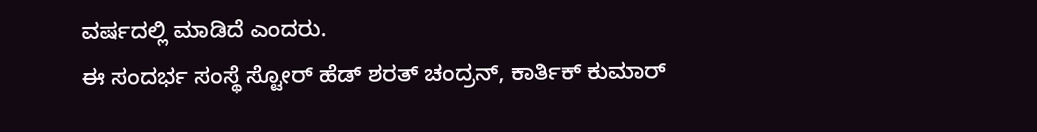ವರ್ಷದಲ್ಲಿ ಮಾಡಿದೆ ಎಂದರು.
ಈ ಸಂದರ್ಭ ಸಂಸ್ಥೆ ಸ್ಟೋರ್ ಹೆಡ್ ಶರತ್ ಚಂದ್ರನ್, ಕಾರ್ತಿಕ್ ಕುಮಾರ್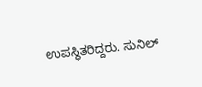ಉಪಸ್ಥಿತರಿದ್ದರು. ಸುನಿಲ್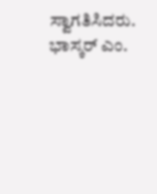ಸ್ವಾಗತಿಸಿದರು. ಭಾಸ್ಕರ್ ಎಂ.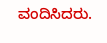ವಂದಿಸಿದರು.